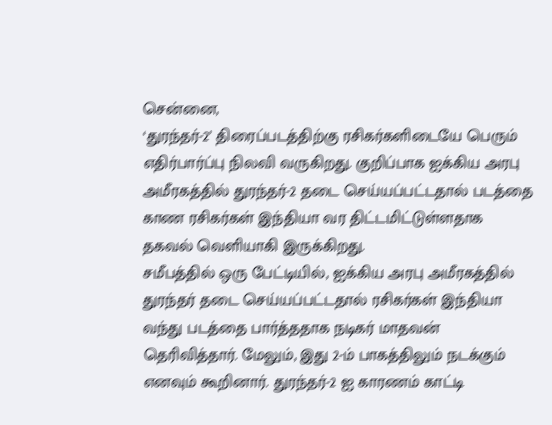சென்னை,
‘துரந்தர்-2’ திரைப்படத்திற்கு ரசிகர்களிடையே பெரும் எதிர்பார்ப்பு நிலவி வருகிறது. குறிப்பாக ஐக்கிய அரபு அமீரகத்தில் துரந்தர்-2 தடை செய்யப்பட்டதால் படத்தை காண ரசிகர்கள் இந்தியா வர திட்டமிட்டுள்ளதாக தகவல் வெளியாகி இருக்கிறது.
சமீபத்தில் ஒரு பேட்டியில், ஐக்கிய அரபு அமீரகத்தில் துரந்தர் தடை செய்யப்பட்டதால் ரசிகர்கள் இந்தியா வந்து படத்தை பார்த்ததாக நடிகர் மாதவன் தெரிவித்தார். மேலும், இது 2-ம் பாகத்திலும் நடக்கும் எனவும் கூறினார். துரந்தர்-2 ஐ காரணம் காட்டி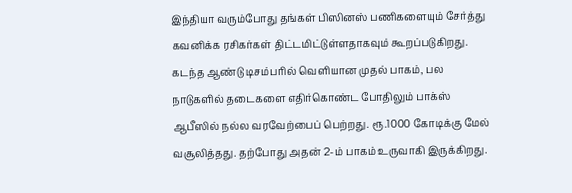இந்தியா வரும்போது தங்கள் பிஸினஸ் பணிகளையும் சேர்த்து கவனிக்க ரசிகர்கள் திட்டமிட்டுள்ளதாகவும் கூறப்படுகிறது.
கடந்த ஆண்டு டிசம்பரில் வெளியான முதல் பாகம், பல நாடுகளில் தடைகளை எதிர்கொண்ட போதிலும் பாக்ஸ் ஆபீஸில் நல்ல வரவேற்பைப் பெற்றது. ரூ.1000 கோடிக்கு மேல் வசூலித்தது. தற்போது அதன் 2-ம் பாகம் உருவாகி இருக்கிறது.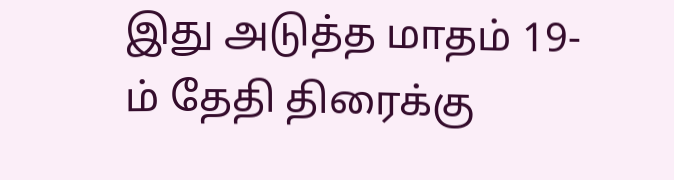இது அடுத்த மாதம் 19-ம் தேதி திரைக்கு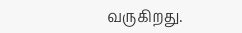வருகிறது.